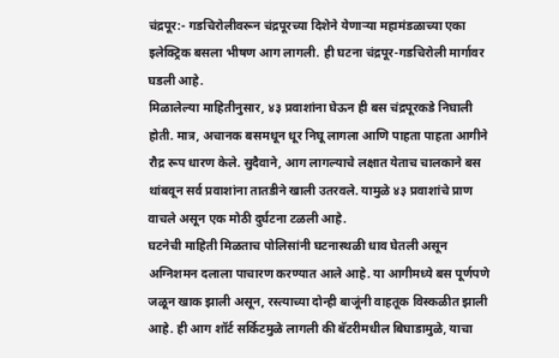चंद्रपूर:- गडचिरोलीवरून चंद्रपूरच्या दिशेने येणाऱ्या महामंडळाच्या एका इलेक्ट्रिक बसला भीषण आग लागली. ही घटना चंद्रपूर-गडचिरोली मार्गावर घडली आहे.
मिळालेल्या माहितीनुसार, ४३ प्रवाशांना घेऊन ही बस चंद्रपूरकडे निघाली होती. मात्र, अचानक बसमधून धूर निघू लागला आणि पाहता पाहता आगीने रौद्र रूप धारण केले. सुदैवाने, आग लागल्याचे लक्षात येताच चालकाने बस थांबवून सर्व प्रवाशांना तातडीने खाली उतरवले. यामुळे ४३ प्रवाशांचे प्राण वाचले असून एक मोठी दुर्घटना टळली आहे.
घटनेची माहिती मिळताच पोलिसांनी घटनास्थळी धाव घेतली असून अग्निशमन दलाला पाचारण करण्यात आले आहे. या आगीमध्ये बस पूर्णपणे जळून खाक झाली असून, रस्त्याच्या दोन्ही बाजूंनी वाहतूक विस्कळीत झाली आहे. ही आग शॉर्ट सर्किटमुळे लागली की बॅटरीमधील बिघाडामुळे, याचा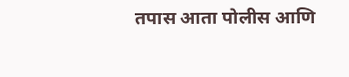तपास आता पोलीस आणि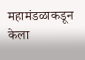महामंडळाकडून केला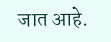जात आहे.